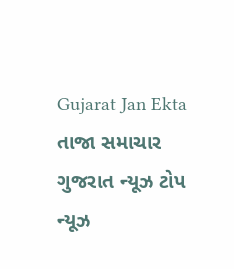Gujarat Jan Ekta
તાજા સમાચાર
ગુજરાત ન્યૂઝ ટોપ ન્યૂઝ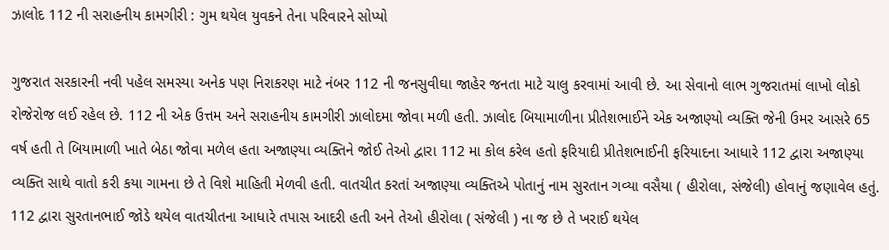ઝાલોદ 112 ની સરાહનીય કામગીરી : ગુમ થયેલ યુવકને તેના પરિવારને સોપ્યો

ગુજરાત સરકારની નવી પહેલ સમસ્યા અનેક પણ નિરાકરણ માટે નંબર 112 ની જનસુવીઘા જાહેર જનતા માટે ચાલુ કરવામાં આવી છે. આ સેવાનો લાભ ગુજરાતમાં લાખો લોકો રોજેરોજ લઈ રહેલ છે. 112 ની એક ઉત્તમ અને સરાહનીય કામગીરી ઝાલોદમા જોવા મળી હતી. ઝાલોદ બિયામાળીના પ્રીતેશભાઈને એક અજાણ્યો વ્યક્તિ જેની ઉમર આસરે 65 વર્ષ હતી તે બિયામાળી ખાતે બેઠા જોવા મળેલ હતા અજાણ્યા વ્યક્તિને જોઈ તેઓ દ્વારા 112 મા કોલ કરેલ હતો ફરિયાદી પ્રીતેશભાઈની ફરિયાદના આધારે 112 દ્વારા અજાણ્યા વ્યક્તિ સાથે વાતો કરી કયા ગામના છે તે વિશે માહિતી મેળવી હતી. વાતચીત કરતાં અજાણ્યા વ્યક્તિએ પોતાનું નામ સુરતાન ગવ્યા વસૈયા ( હીરોલા, સંજેલી) હોવાનું જણાવેલ હતું. 112 દ્વારા સુરતાનભાઈ જોડે થયેલ વાતચીતના આધારે તપાસ આદરી હતી અને તેઓ હીરોલા ( સંજેલી ) ના જ છે તે ખરાઈ થયેલ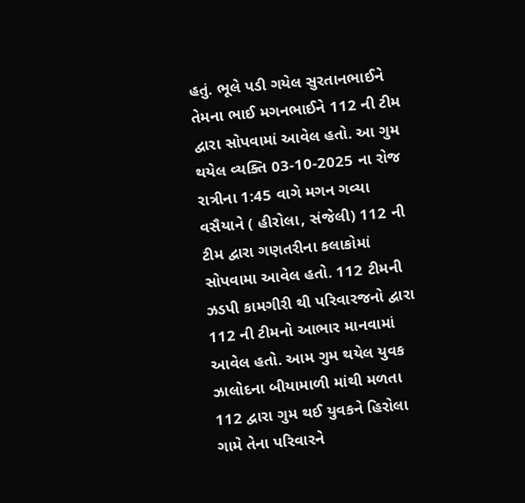હતું. ભૂલે પડી ગયેલ સુરતાનભાઈને તેમના ભાઈ મગનભાઈને 112 ની ટીમ દ્વારા સોપવામાં આવેલ હતો. આ ગુમ થયેલ વ્યક્તિ 03-10-2025 ના રોજ રાત્રીના 1:45 વાગે મગન ગવ્યા વસૈયાને ( હીરોલા, સંજેલી) 112 ની ટીમ દ્વારા ગણતરીના કલાકોમાં સોપવામા આવેલ હતો. 112 ટીમની ઝડપી કામગીરી થી પરિવારજનો દ્વારા 112 ની ટીમનો આભાર માનવામાં આવેલ હતો. આમ ગુમ થયેલ યુવક ઝાલોદના બીયામાળી માંથી મળતા 112 દ્વારા ગુમ થઈ યુવકને હિરોલા ગામે તેના પરિવારને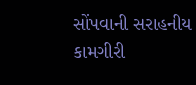સોંપવાની સરાહનીય કામગીરી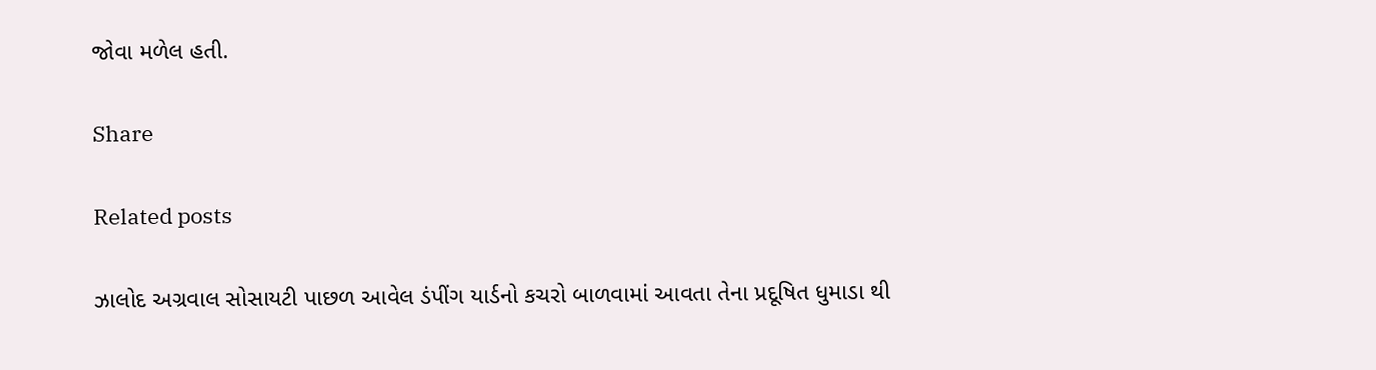જોવા મળેલ હતી.

Share

Related posts

ઝાલોદ અગ્રવાલ સોસાયટી પાછળ આવેલ ડંપીંગ યાર્ડનો કચરો બાળવામાં આવતા તેના પ્રદૂષિત ધુમાડા થી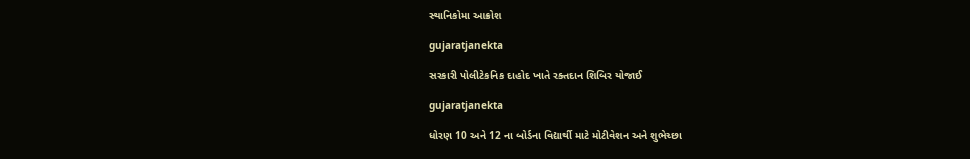સ્થાનિકોમા આક્રોશ

gujaratjanekta

સરકારી પોલીટેકનિક દાહોદ ખાતે રક્તદાન શિબિર યોજાઈ

gujaratjanekta

ધોરણ 10 અને 12 ના બોર્ડના વિદ્યાર્થી માટે મોટીવેશન અને શુભેચ્છા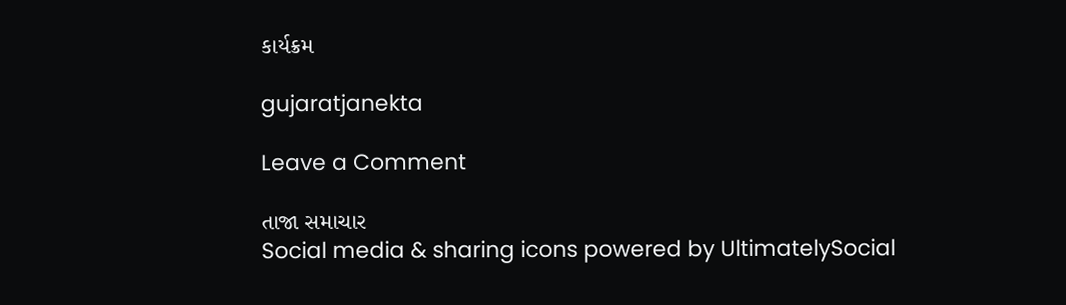કાર્યક્રમ

gujaratjanekta

Leave a Comment

તાજા સમાચાર
Social media & sharing icons powered by UltimatelySocial